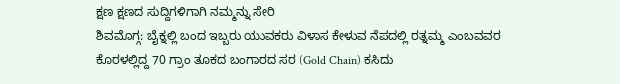ಕ್ಷಣ ಕ್ಷಣದ ಸುದ್ದಿಗಳಿಗಾಗಿ ನಮ್ಮನ್ನು ಸೇರಿ
ಶಿವಮೊಗ್ಗ: ಬೈಕ್ನಲ್ಲಿ ಬಂದ ಇಬ್ಬರು ಯುವಕರು ವಿಳಾಸ ಕೇಳುವ ನೆಪದಲ್ಲಿ ರತ್ನಮ್ಮ ಎಂಬವವರ ಕೊರಳಲ್ಲಿದ್ದ 70 ಗ್ರಾಂ ತೂಕದ ಬಂಗಾರದ ಸರ (Gold Chain) ಕಸಿದು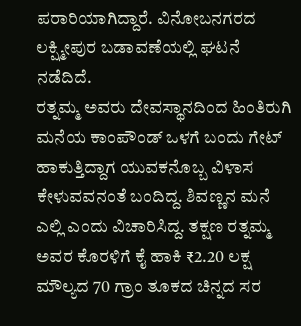ಪರಾರಿಯಾಗಿದ್ದಾರೆ. ವಿನೋಬನಗರದ ಲಕ್ಷ್ಮೀಪುರ ಬಡಾವಣೆಯಲ್ಲಿ ಘಟನೆ ನಡೆದಿದೆ.
ರತ್ನಮ್ಮ ಅವರು ದೇವಸ್ಥಾನದಿಂದ ಹಿಂತಿರುಗಿ ಮನೆಯ ಕಾಂಪೌಂಡ್ ಒಳಗೆ ಬಂದು ಗೇಟ್ ಹಾಕುತ್ತಿದ್ದಾಗ ಯುವಕನೊಬ್ಬ ವಿಳಾಸ ಕೇಳುವವನಂತೆ ಬಂದಿದ್ದ. ಶಿವಣ್ಣನ ಮನೆ ಎಲ್ಲಿ ಎಂದು ವಿಚಾರಿಸಿದ್ದ. ತಕ್ಷಣ ರತ್ನಮ್ಮ ಅವರ ಕೊರಳಿಗೆ ಕೈ ಹಾಕಿ ₹2.20 ಲಕ್ಷ ಮೌಲ್ಯದ 70 ಗ್ರಾಂ ತೂಕದ ಚಿನ್ನದ ಸರ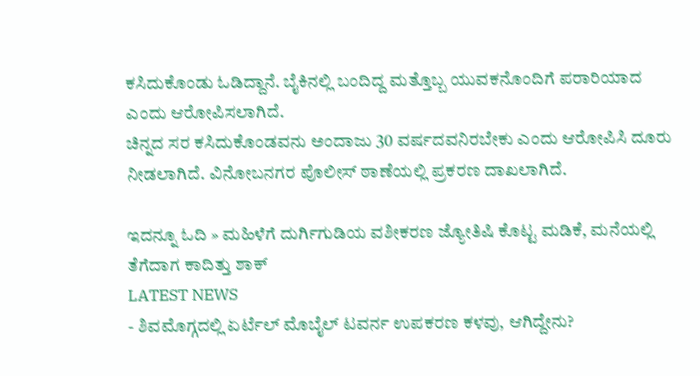ಕಸಿದುಕೊಂಡು ಓಡಿದ್ದಾನೆ. ಬೈಕಿನಲ್ಲಿ ಬಂದಿದ್ದ ಮತ್ತೊಬ್ಬ ಯುವಕನೊಂದಿಗೆ ಪರಾರಿಯಾದ ಎಂದು ಆರೋಪಿಸಲಾಗಿದೆ.
ಚಿನ್ನದ ಸರ ಕಸಿದುಕೊಂಡವನು ಅಂದಾಜು 30 ವರ್ಷದವನಿರಬೇಕು ಎಂದು ಆರೋಪಿಸಿ ದೂರು ನೀಡಲಾಗಿದೆ. ವಿನೋಬನಗರ ಪೊಲೀಸ್ ಠಾಣೆಯಲ್ಲಿ ಪ್ರಕರಣ ದಾಖಲಾಗಿದೆ.

ಇದನ್ನೂ ಓದಿ » ಮಹಿಳೆಗೆ ದುರ್ಗಿಗುಡಿಯ ವಶೀಕರಣ ಜ್ಯೋತಿಷಿ ಕೊಟ್ಟ ಮಡಿಕೆ, ಮನೆಯಲ್ಲಿ ತೆಗೆದಾಗ ಕಾದಿತ್ತು ಶಾಕ್
LATEST NEWS
- ಶಿವಮೊಗ್ಗದಲ್ಲಿ ಏರ್ಟೆಲ್ ಮೊಬೈಲ್ ಟವರ್ನ ಉಪಕರಣ ಕಳವು, ಆಗಿದ್ದೇನು?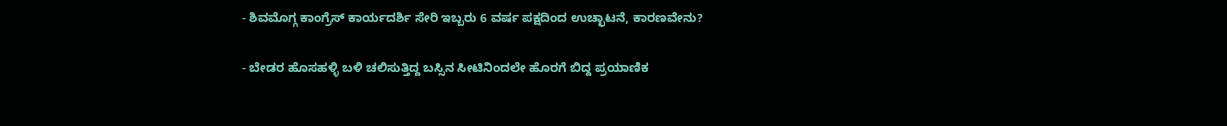- ಶಿವಮೊಗ್ಗ ಕಾಂಗ್ರೆಸ್ ಕಾರ್ಯದರ್ಶಿ ಸೇರಿ ಇಬ್ಬರು 6 ವರ್ಷ ಪಕ್ಷದಿಂದ ಉಚ್ಛಾಟನೆ, ಕಾರಣವೇನು?

- ಬೇಡರ ಹೊಸಹಳ್ಳಿ ಬಳಿ ಚಲಿಸುತ್ತಿದ್ದ ಬಸ್ಸಿನ ಸೀಟಿನಿಂದಲೇ ಹೊರಗೆ ಬಿದ್ದ ಪ್ರಯಾಣಿಕ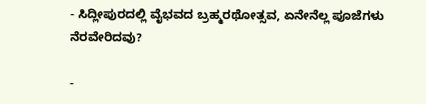- ಸಿದ್ಲೀಪುರದಲ್ಲಿ ವೈಭವದ ಬ್ರಹ್ಮರಥೋತ್ಸವ, ಏನೇನೆಲ್ಲ ಪೂಜೆಗಳು ನೆರವೇರಿದವು?

-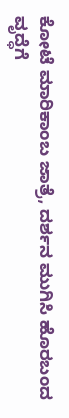ಕೋಟೆ ಮಾರಿಕಾಂಬ ಜಾತ್ರೆ, ದರ್ಶನ ಮುಗಿಸಿ ಹೊರಬಂದ ವೃದ್ಧೆಗೆ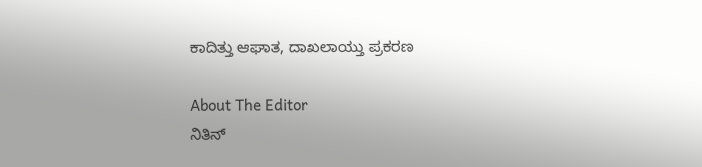ಕಾದಿತ್ತು ಆಘಾತ, ದಾಖಲಾಯ್ತು ಪ್ರಕರಣ

About The Editor
ನಿತಿನ್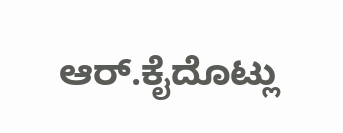ಆರ್.ಕೈದೊಟ್ಲು